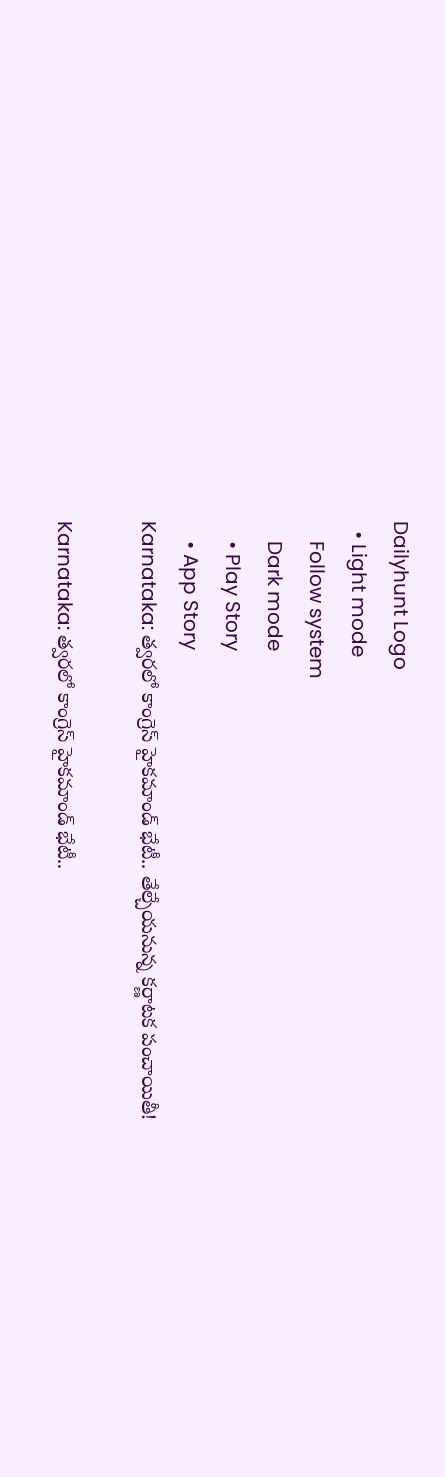Dailyhunt Logo
  • Light mode
    Follow system
    Dark mode
    • Play Story
    • App Story
Karnataka: త్వరలో కాంగ్రెస్ హైకమాండ్ భేటీ.. తేల్చేయనున్న కర్ణాటక పంచాయితీ!

Karnataka: త్వరలో కాంగ్రెస్ హైకమాండ్ భేటీ..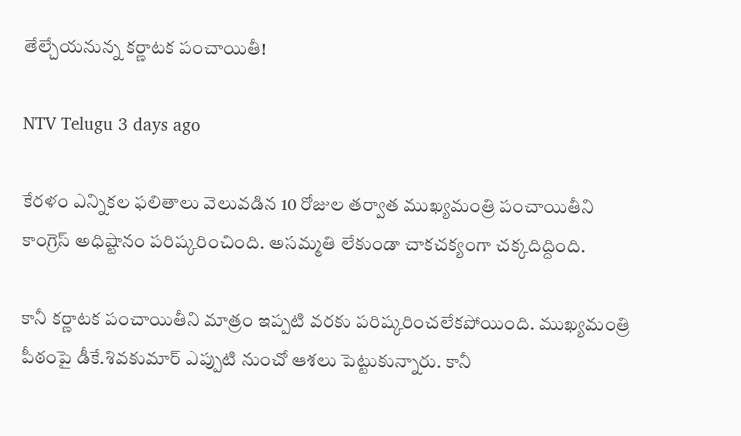తేల్చేయనున్న కర్ణాటక పంచాయితీ!

NTV Telugu 3 days ago

కేరళం ఎన్నికల ఫలితాలు వెలువడిన 10 రోజుల తర్వాత ముఖ్యమంత్రి పంచాయితీని కాంగ్రెస్ అధిష్టానం పరిష్కరించింది. అసమ్మతి లేకుండా చాకచక్యంగా చక్కదిద్దింది.

కానీ కర్ణాటక పంచాయితీని మాత్రం ఇప్పటి వరకు పరిష్కరించలేకపోయింది. ముఖ్యమంత్రి పీఠంపై డీకే.శివకుమార్ ఎప్పుటి నుంచో ఆశలు పెట్టుకున్నారు. కానీ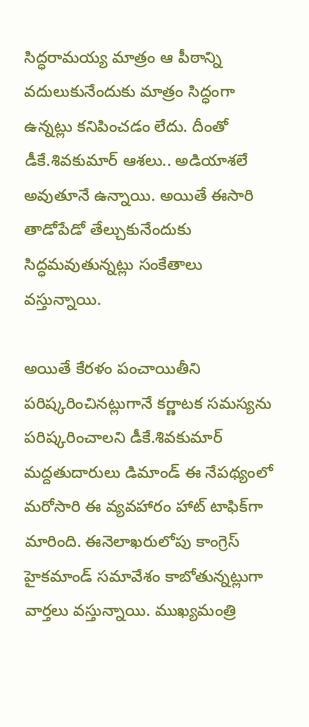సిద్ధరామయ్య మాత్రం ఆ పీఠాన్ని వదులుకునేందుకు మాత్రం సిద్ధంగా ఉన్నట్లు కనిపించడం లేదు. దీంతో డీకే.శివకుమార్ ఆశలు.. అడియాశలే అవుతూనే ఉన్నాయి. అయితే ఈసారి తాడోపేడో తేల్చుకునేందుకు సిద్ధమవుతున్నట్లు సంకేతాలు వస్తున్నాయి.

అయితే కేరళం పంచాయితీని పరిష్కరించినట్లుగానే కర్ణాటక సమస్యను పరిష్కరించాలని డీకే.శివకుమార్ మద్దతుదారులు డిమాండ్ ఈ నేపథ్యంలో మరోసారి ఈ వ్యవహారం హాట్ టాఫిక్‌గా మారింది. ఈనెలాఖరులోపు కాంగ్రెస్ హైకమాండ్ సమావేశం కాబోతున్నట్లుగా వార్తలు వస్తున్నాయి. ముఖ్యమంత్రి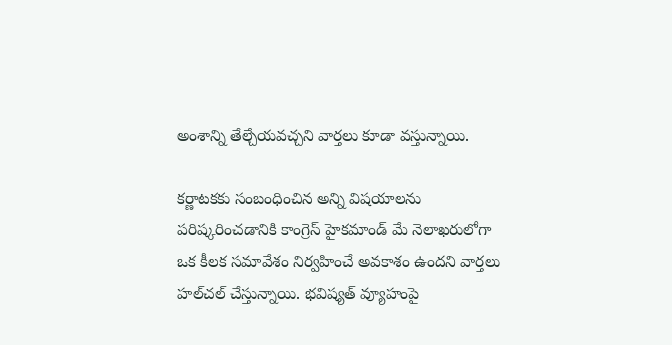అంశాన్ని తేల్చేయవచ్చని వార్తలు కూడా వస్తున్నాయి.

కర్ణాటకకు సంబంధించిన అన్ని విషయాలను పరిష్కరించడానికి కాంగ్రెస్ హైకమాండ్ మే నెలాఖరులోగా ఒక కీలక సమావేశం నిర్వహించే అవకాశం ఉందని వార్తలు హల్‌చల్ చేస్తున్నాయి. భవిష్యత్ వ్యూహంపై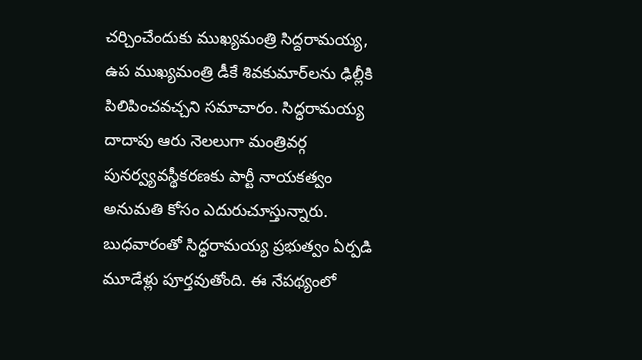చర్చించేందుకు ముఖ్యమంత్రి సిద్దరామయ్య, ఉప ముఖ్యమంత్రి డీకే శివకుమార్‌లను ఢిల్లీకి పిలిపించవచ్చని సమాచారం. సిద్ధరామయ్య దాదాపు ఆరు నెలలుగా మంత్రివర్గ పునర్వ్యవస్థీకరణకు పార్టీ నాయకత్వం అనుమతి కోసం ఎదురుచూస్తున్నారు. బుధవారంతో సిద్ధరామయ్య ప్రభుత్వం ఏర్పడి మూడేళ్లు పూర్తవుతోంది. ఈ నేపథ్యంలో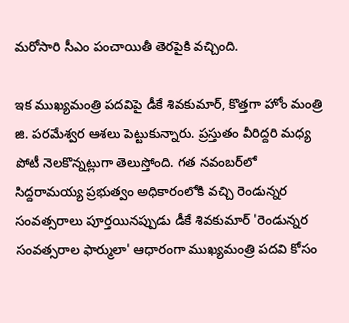మరోసారి సీఎం పంచాయితీ తెరపైకి వచ్చింది.

ఇక ముఖ్యమంత్రి పదవిపై డీకే శివకుమార్, కొత్తగా హోం మంత్రి జి. పరమేశ్వర ఆశలు పెట్టుకున్నారు. ప్రస్తుతం వీరిద్దరి మధ్య పోటీ నెలకొన్నట్లుగా తెలుస్తోంది. గత నవంబర్‌లో సిద్దరామయ్య ప్రభుత్వం అధికారంలోకి వచ్చి రెండున్నర సంవత్సరాలు పూర్తయినప్పుడు డీకే శివకుమార్ 'రెండున్నర సంవత్సరాల ఫార్ములా' ఆధారంగా ముఖ్యమంత్రి పదవి కోసం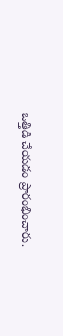ఒత్తిడి చేయడం ప్రారంభించారు.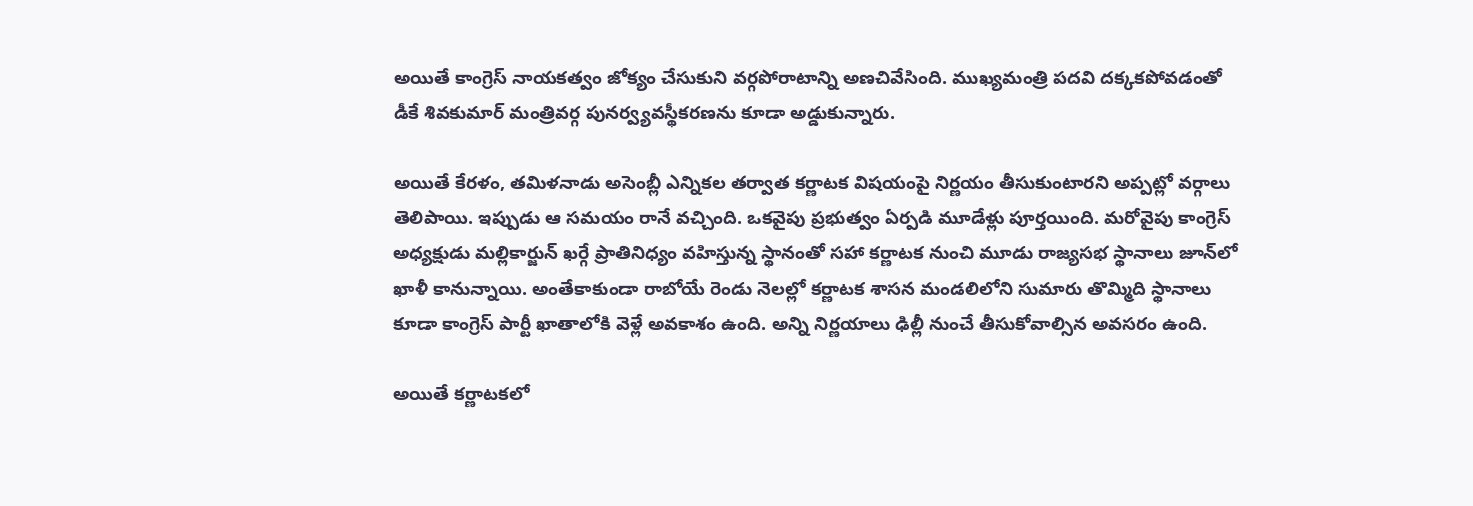అయితే కాంగ్రెస్ నాయకత్వం జోక్యం చేసుకుని వర్గపోరాటాన్ని అణచివేసింది. ముఖ్యమంత్రి పదవి దక్కకపోవడంతో డీకే శివకుమార్ మంత్రివర్గ పునర్వ్యవస్థీకరణను కూడా అడ్డుకున్నారు.

అయితే కేరళం, తమిళనాడు అసెంబ్లీ ఎన్నికల తర్వాత కర్ణాటక విషయంపై నిర్ణయం తీసుకుంటారని అప్పట్లో వర్గాలు తెలిపాయి. ఇప్పుడు ఆ సమయం రానే వచ్చింది. ఒకవైపు ప్రభుత్వం ఏర్పడి మూడేళ్లు పూర్తయింది. మరోవైపు కాంగ్రెస్ అధ్యక్షుడు మల్లికార్జున్ ఖర్గే ప్రాతినిధ్యం వహిస్తున్న స్థానంతో సహా కర్ణాటక నుంచి మూడు రాజ్యసభ స్థానాలు జూన్‌లో ఖాళీ కానున్నాయి. అంతేకాకుండా రాబోయే రెండు నెలల్లో కర్ణాటక శాసన మండలిలోని సుమారు తొమ్మిది స్థానాలు కూడా కాంగ్రెస్ పార్టీ ఖాతాలోకి వెళ్లే అవకాశం ఉంది. అన్ని నిర్ణయాలు ఢిల్లీ నుంచే తీసుకోవాల్సిన అవసరం ఉంది.

అయితే కర్ణాటకలో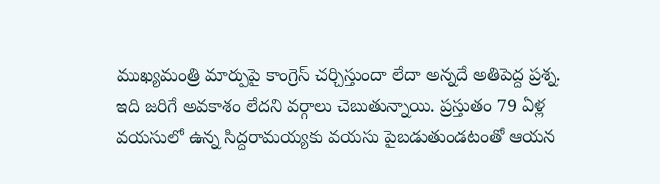ముఖ్యమంత్రి మార్పుపై కాంగ్రెస్ చర్చిస్తుందా లేదా అన్నదే అతిపెద్ద ప్రశ్న. ఇది జరిగే అవకాశం లేదని వర్గాలు చెబుతున్నాయి. ప్రస్తుతం 79 ఏళ్ల వయసులో ఉన్న సిద్దరామయ్యకు వయసు పైబడుతుండటంతో ఆయన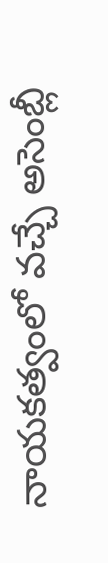నాయకత్వంలో వచ్చే అసెంబ్లీ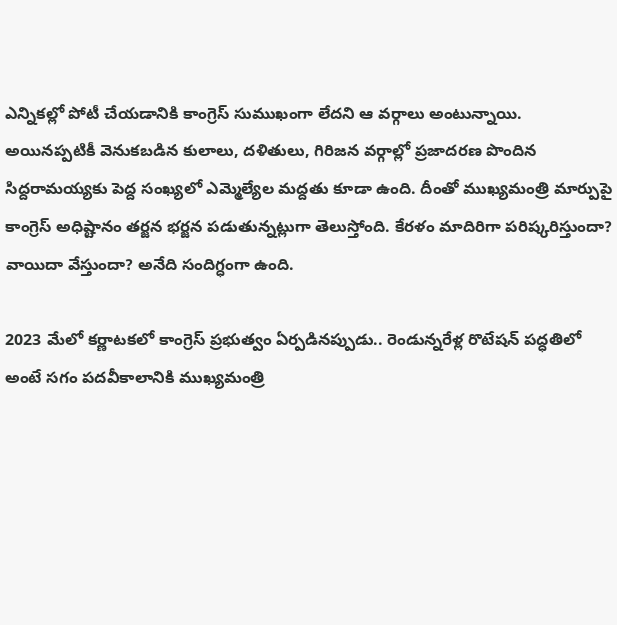ఎన్నికల్లో పోటీ చేయడానికి కాంగ్రెస్ సుముఖంగా లేదని ఆ వర్గాలు అంటున్నాయి. అయినప్పటికీ వెనుకబడిన కులాలు, దళితులు, గిరిజన వర్గాల్లో ప్రజాదరణ పొందిన సిద్దరామయ్యకు పెద్ద సంఖ్యలో ఎమ్మెల్యేల మద్దతు కూడా ఉంది. దీంతో ముఖ్యమంత్రి మార్పుపై కాంగ్రెస్ అధిష్టానం తర్జన భర్జన పడుతున్నట్లుగా తెలుస్తోంది. కేరళం మాదిరిగా పరిష్కరిస్తుందా? వాయిదా వేస్తుందా? అనేది సందిగ్ధంగా ఉంది.

2023 మేలో కర్ణాటకలో కాంగ్రెస్ ప్రభుత్వం ఏర్పడినప్పుడు.. రెండున్నరేళ్ల రొటేషన్ పద్ధతిలో అంటే సగం పదవీకాలానికి ముఖ్యమంత్రి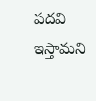పదవి ఇస్తామని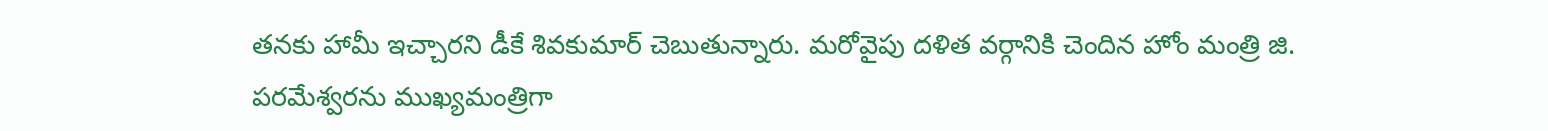తనకు హామీ ఇచ్చారని డీకే శివకుమార్‌ చెబుతున్నారు. మరోవైపు దళిత వర్గానికి చెందిన హోం మంత్రి జి. పరమేశ్వరను ముఖ్యమంత్రిగా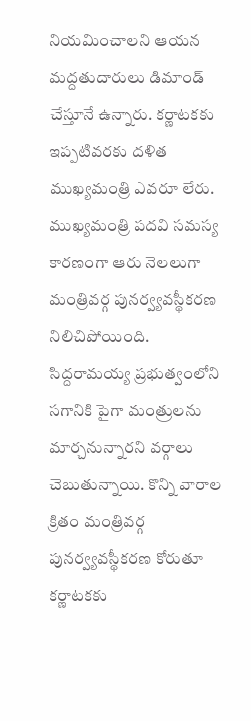నియమించాలని ఆయన మద్దతుదారులు డిమాండ్ చేస్తూనే ఉన్నారు. కర్ణాటకకు ఇప్పటివరకు దళిత ముఖ్యమంత్రి ఎవరూ లేరు. ముఖ్యమంత్రి పదవి సమస్య కారణంగా ఆరు నెలలుగా మంత్రివర్గ పునర్వ్యవస్థీకరణ నిలిచిపోయింది. సిద్దరామయ్య ప్రభుత్వంలోని సగానికి పైగా మంత్రులను మార్చనున్నారని వర్గాలు చెబుతున్నాయి. కొన్ని వారాల క్రితం మంత్రివర్గ పునర్వ్యవస్థీకరణ కోరుతూ కర్ణాటకకు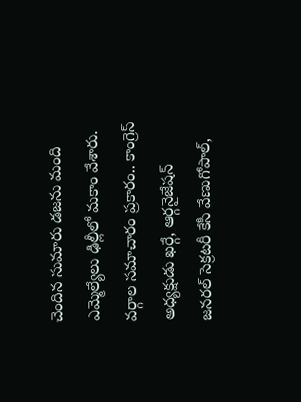చెందిన సుమారు డజను మంది ఎమ్మెల్యేలు ఢిల్లీలో మకాం వేశారు. వర్గాల సమాచారం ప్రకారం.. కాంగ్రెస్ అధ్యక్షుడు ఖర్గే, ఆర్గనైజేషన్ జనరల్ సెక్రటరీ కేసీ వేణుగోపాల్,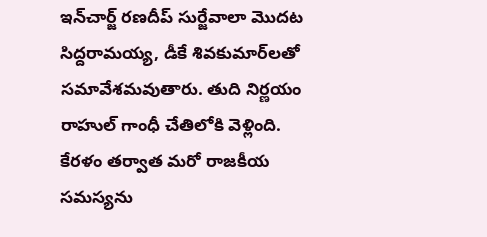ఇన్‌చార్జ్ రణదీప్ సుర్జేవాలా మొదట సిద్దరామయ్య, డీకే శివకుమార్‌లతో సమావేశమవుతారు. తుది నిర్ణయం రాహుల్ గాంధీ చేతిలోకి వెళ్లింది. కేరళం తర్వాత మరో రాజకీయ సమస్యను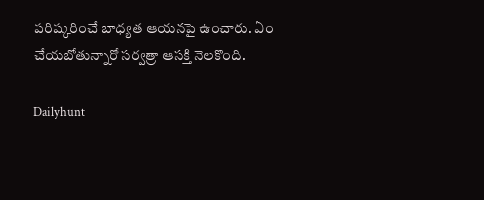పరిష్కరించే బాధ్యత ఆయనపై ఉంచారు. ఏం చేయబోతున్నారో సర్వత్రా ఆసక్తి నెలకొంది.

Dailyhunt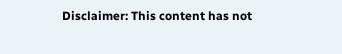Disclaimer: This content has not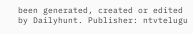been generated, created or edited by Dailyhunt. Publisher: ntvtelugu